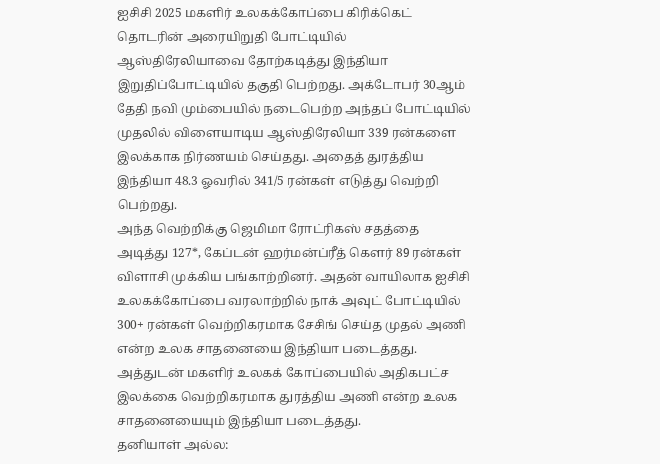ஐசிசி 2025 மகளிர் உலகக்கோப்பை கிரிக்கெட் தொடரின் அரையிறுதி போட்டியில் ஆஸ்திரேலியாவை தோற்கடித்து இந்தியா இறுதிப்போட்டியில் தகுதி பெற்றது. அக்டோபர் 30ஆம் தேதி நவி மும்பையில் நடைபெற்ற அந்தப் போட்டியில் முதலில் விளையாடிய ஆஸ்திரேலியா 339 ரன்களை இலக்காக நிர்ணயம் செய்தது. அதைத் துரத்திய இந்தியா 48.3 ஓவரில் 341/5 ரன்கள் எடுத்து வெற்றி பெற்றது.
அந்த வெற்றிக்கு ஜெமிமா ரோட்ரிகஸ் சதத்தை அடித்து 127*, கேப்டன் ஹர்மன்ப்ரீத் கௌர் 89 ரன்கள் விளாசி முக்கிய பங்காற்றினர். அதன் வாயிலாக ஐசிசி உலகக்கோப்பை வரலாற்றில் நாக் அவுட் போட்டியில் 300+ ரன்கள் வெற்றிகரமாக சேசிங் செய்த முதல் அணி என்ற உலக சாதனையை இந்தியா படைத்தது. அத்துடன் மகளிர் உலகக் கோப்பையில் அதிகபட்ச இலக்கை வெற்றிகரமாக துரத்திய அணி என்ற உலக சாதனையையும் இந்தியா படைத்தது.
தனியாள் அல்ல: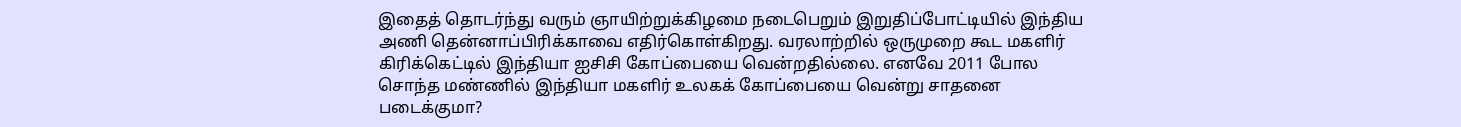இதைத் தொடர்ந்து வரும் ஞாயிற்றுக்கிழமை நடைபெறும் இறுதிப்போட்டியில் இந்திய அணி தென்னாப்பிரிக்காவை எதிர்கொள்கிறது. வரலாற்றில் ஒருமுறை கூட மகளிர் கிரிக்கெட்டில் இந்தியா ஐசிசி கோப்பையை வென்றதில்லை. எனவே 2011 போல சொந்த மண்ணில் இந்தியா மகளிர் உலகக் கோப்பையை வென்று சாதனை படைக்குமா?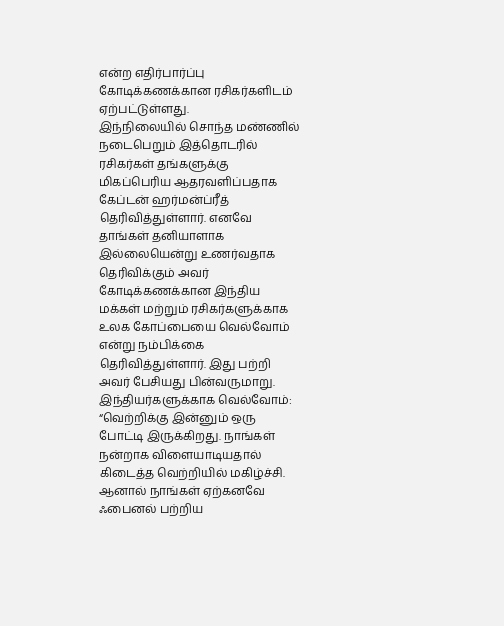என்ற எதிர்பார்ப்பு கோடிக்கணக்கான ரசிகர்களிடம் ஏற்பட்டுள்ளது.
இந்நிலையில் சொந்த மண்ணில் நடைபெறும் இத்தொடரில் ரசிகர்கள் தங்களுக்கு மிகப்பெரிய ஆதரவளிப்பதாக கேப்டன் ஹர்மன்ப்ரீத் தெரிவித்துள்ளார். எனவே தாங்கள் தனியாளாக இல்லையென்று உணர்வதாக தெரிவிக்கும் அவர் கோடிக்கணக்கான இந்திய மக்கள் மற்றும் ரசிகர்களுக்காக உலக கோப்பையை வெல்வோம் என்று நம்பிக்கை தெரிவித்துள்ளார். இது பற்றி அவர் பேசியது பின்வருமாறு.
இந்தியர்களுக்காக வெல்வோம்:
“வெற்றிக்கு இன்னும் ஒரு போட்டி இருக்கிறது. நாங்கள் நன்றாக விளையாடியதால் கிடைத்த வெற்றியில் மகிழ்ச்சி. ஆனால் நாங்கள் ஏற்கனவே ஃபைனல் பற்றிய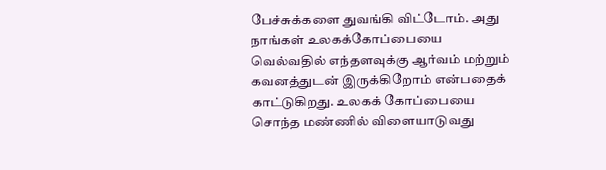பேச்சுக்களை துவங்கி விட்டோம். அது நாங்கள் உலகக்கோப்பையை வெல்வதில் எந்தளவுக்கு ஆர்வம் மற்றும் கவனத்துடன் இருக்கிறோம் என்பதைக் காட்டுகிறது. உலகக் கோப்பையை சொந்த மண்ணில் விளையாடுவது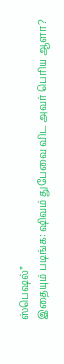ஸ்பெஷல்”
இதையும் படிங்க: ஷிவம் துபேவை விட அவர் பெரிய ஆளா?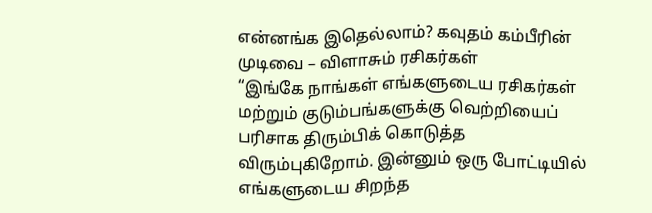என்னங்க இதெல்லாம்? கவுதம் கம்பீரின் முடிவை – விளாசும் ரசிகர்கள்
“இங்கே நாங்கள் எங்களுடைய ரசிகர்கள் மற்றும் குடும்பங்களுக்கு வெற்றியைப் பரிசாக திரும்பிக் கொடுத்த விரும்புகிறோம். இன்னும் ஒரு போட்டியில் எங்களுடைய சிறந்த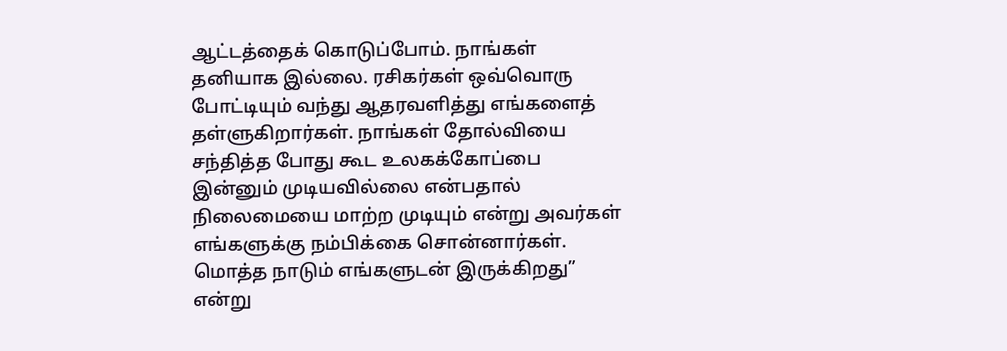ஆட்டத்தைக் கொடுப்போம். நாங்கள் தனியாக இல்லை. ரசிகர்கள் ஒவ்வொரு போட்டியும் வந்து ஆதரவளித்து எங்களைத் தள்ளுகிறார்கள். நாங்கள் தோல்வியை சந்தித்த போது கூட உலகக்கோப்பை இன்னும் முடியவில்லை என்பதால் நிலைமையை மாற்ற முடியும் என்று அவர்கள் எங்களுக்கு நம்பிக்கை சொன்னார்கள். மொத்த நாடும் எங்களுடன் இருக்கிறது” என்று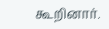கூறினார்.